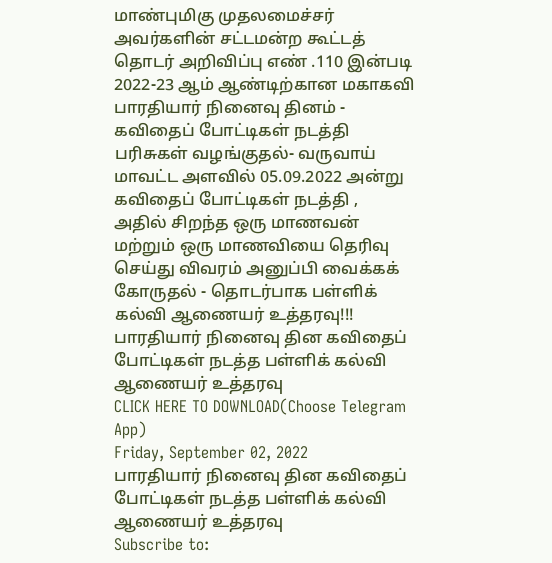மாண்புமிகு முதலமைச்சர் அவர்களின் சட்டமன்ற கூட்டத் தொடர் அறிவிப்பு எண் .110 இன்படி 2022-23 ஆம் ஆண்டிற்கான மகாகவி பாரதியார் நினைவு தினம் - கவிதைப் போட்டிகள் நடத்தி பரிசுகள் வழங்குதல்- வருவாய் மாவட்ட அளவில் 05.09.2022 அன்று கவிதைப் போட்டிகள் நடத்தி , அதில் சிறந்த ஒரு மாணவன் மற்றும் ஒரு மாணவியை தெரிவு செய்து விவரம் அனுப்பி வைக்கக் கோருதல் - தொடர்பாக பள்ளிக் கல்வி ஆணையர் உத்தரவு!!!
பாரதியார் நினைவு தின கவிதைப் போட்டிகள் நடத்த பள்ளிக் கல்வி ஆணையர் உத்தரவு
CLICK HERE TO DOWNLOAD(Choose Telegram App)
Friday, September 02, 2022
பாரதியார் நினைவு தின கவிதைப் போட்டிகள் நடத்த பள்ளிக் கல்வி ஆணையர் உத்தரவு
Subscribe to: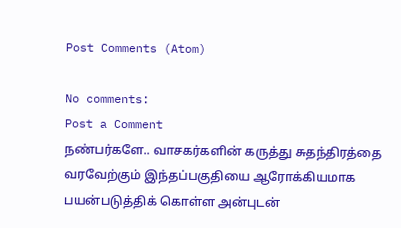Post Comments (Atom)

No comments:
Post a Comment
நண்பர்களே.. வாசகர்களின் கருத்து சுதந்திரத்தை வரவேற்கும் இந்தப்பகுதியை ஆரோக்கியமாக பயன்படுத்திக் கொள்ள அன்புடன்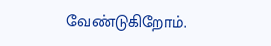வேண்டுகிறோம்.